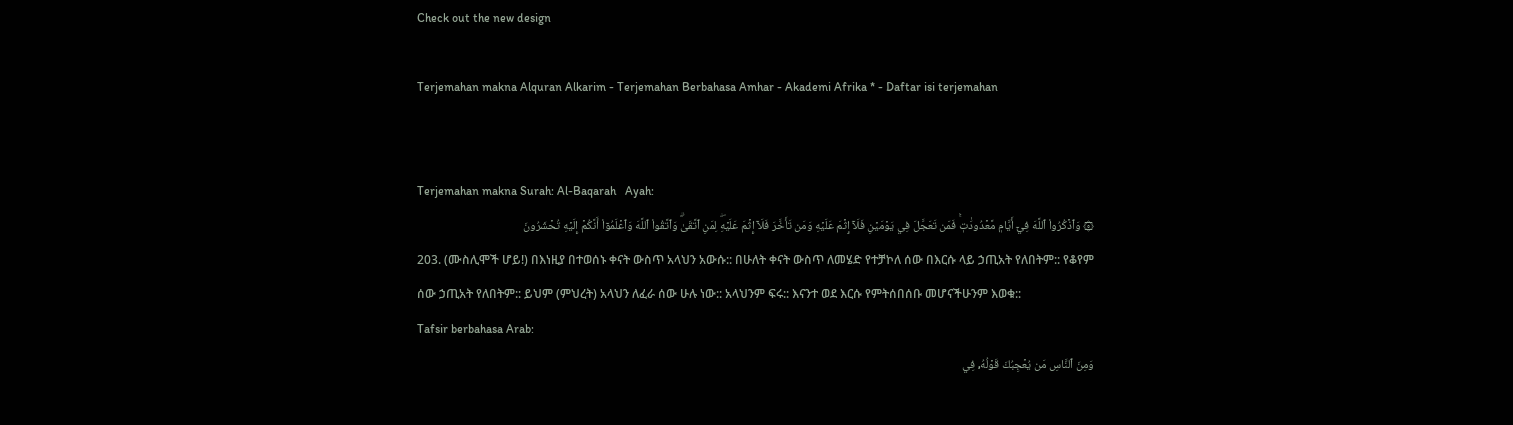Check out the new design

Terjemahan makna Alquran Alkarim - Terjemahan Berbahasa Amhar - Akademi Afrika * - Daftar isi terjemahan


Terjemahan makna Surah: Al-Baqarah   Ayah:
۞ وَٱذۡكُرُواْ ٱللَّهَ فِيٓ أَيَّامٖ مَّعۡدُودَٰتٖۚ فَمَن تَعَجَّلَ فِي يَوۡمَيۡنِ فَلَآ إِثۡمَ عَلَيۡهِ وَمَن تَأَخَّرَ فَلَآ إِثۡمَ عَلَيۡهِۖ لِمَنِ ٱتَّقَىٰۗ وَٱتَّقُواْ ٱللَّهَ وَٱعۡلَمُوٓاْ أَنَّكُمۡ إِلَيۡهِ تُحۡشَرُونَ
203. (ሙስሊሞች ሆይ!) በእነዚያ በተወሰኑ ቀናት ውስጥ አላህን አውሱ:: በሁለት ቀናት ውስጥ ለመሄድ የተቻኮለ ሰው በእርሱ ላይ ኃጢአት የለበትም:: የቆየም ሰው ኃጢአት የለበትም:: ይህም (ምህረት) አላህን ለፈራ ሰው ሁሉ ነው:: አላህንም ፍሩ:: እናንተ ወደ እርሱ የምትሰበሰቡ መሆናችሁንም እወቁ::
Tafsir berbahasa Arab:
وَمِنَ ٱلنَّاسِ مَن يُعۡجِبُكَ قَوۡلُهُۥ فِي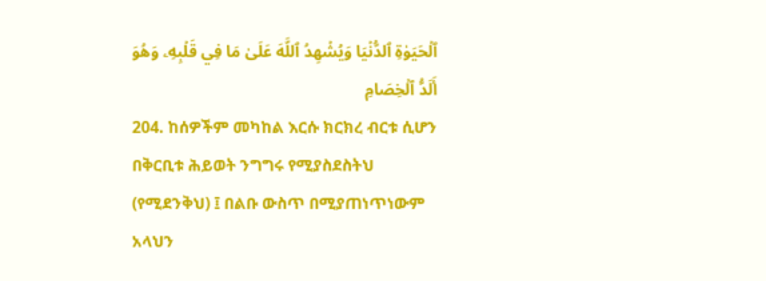ٱلۡحَيَوٰةِ ٱلدُّنۡيَا وَيُشۡهِدُ ٱللَّهَ عَلَىٰ مَا فِي قَلۡبِهِۦ وَهُوَ أَلَدُّ ٱلۡخِصَامِ
204. ከሰዎችም መካከል እርሱ ክርክረ ብርቱ ሲሆን በቅርቢቱ ሕይወት ንግግሩ የሚያስደስትህ (የሚደንቅህ) ፤ በልቡ ውስጥ በሚያጠነጥነውም አላህን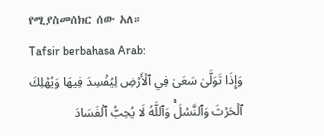የሚያስመሰክር ሰው አለ።
Tafsir berbahasa Arab:
وَإِذَا تَوَلَّىٰ سَعَىٰ فِي ٱلۡأَرۡضِ لِيُفۡسِدَ فِيهَا وَيُهۡلِكَ ٱلۡحَرۡثَ وَٱلنَّسۡلَۚ وَٱللَّهُ لَا يُحِبُّ ٱلۡفَسَادَ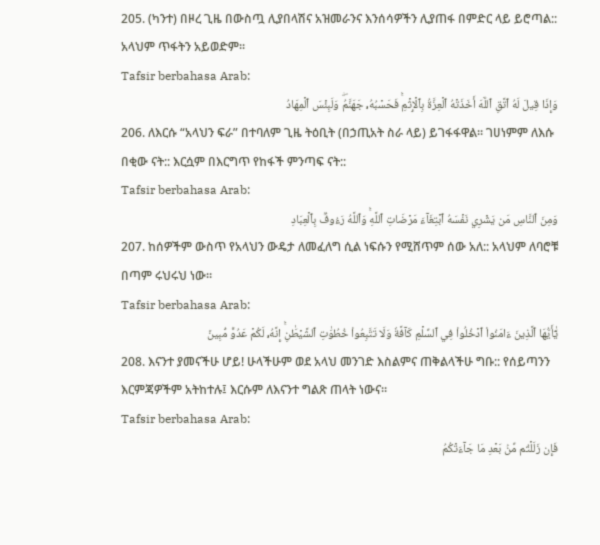205. (ካንተ) በዞረ ጊዜ በውስጧ ሊያበላሽና አዝመራንና እንሰሳዎችን ሊያጠፋ በምድር ላይ ይሮጣል:: አላህም ጥፋትን አይወድም፡፡
Tafsir berbahasa Arab:
وَإِذَا قِيلَ لَهُ ٱتَّقِ ٱللَّهَ أَخَذَتۡهُ ٱلۡعِزَّةُ بِٱلۡإِثۡمِۚ فَحَسۡبُهُۥ جَهَنَّمُۖ وَلَبِئۡسَ ٱلۡمِهَادُ
206. ለእርሱ “አላህን ፍራ” በተባለም ጊዜ ትዕቢት (በኃጢአት ስራ ላይ) ይገፋፋዋል። ገሀነምም ለእሱ በቂው ናት:: እርሷም በእርግጥ የከፋች ምንጣፍ ናት::
Tafsir berbahasa Arab:
وَمِنَ ٱلنَّاسِ مَن يَشۡرِي نَفۡسَهُ ٱبۡتِغَآءَ مَرۡضَاتِ ٱللَّهِۚ وَٱللَّهُ رَءُوفُۢ بِٱلۡعِبَادِ
207. ከሰዎችም ውስጥ የአላህን ውዴታ ለመፈለግ ሲል ነፍሱን የሚሸጥም ሰው አለ:: አላህም ለባሮቹ በጣም ሩህሩህ ነው።
Tafsir berbahasa Arab:
يَٰٓأَيُّهَا ٱلَّذِينَ ءَامَنُواْ ٱدۡخُلُواْ فِي ٱلسِّلۡمِ كَآفَّةٗ وَلَا تَتَّبِعُواْ خُطُوَٰتِ ٱلشَّيۡطَٰنِۚ إِنَّهُۥ لَكُمۡ عَدُوّٞ مُّبِينٞ
208. እናንተ ያመናችሁ ሆይ! ሁላችሁም ወደ አላህ መንገድ እስልምና ጠቅልላችሁ ግቡ:: የሰይጣንን እርምጃዎችም አትከተሉ፤ እርሱም ለእናንተ ግልጽ ጠላት ነውና።
Tafsir berbahasa Arab:
فَإِن زَلَلۡتُم مِّنۢ بَعۡدِ مَا جَآءَتۡكُمُ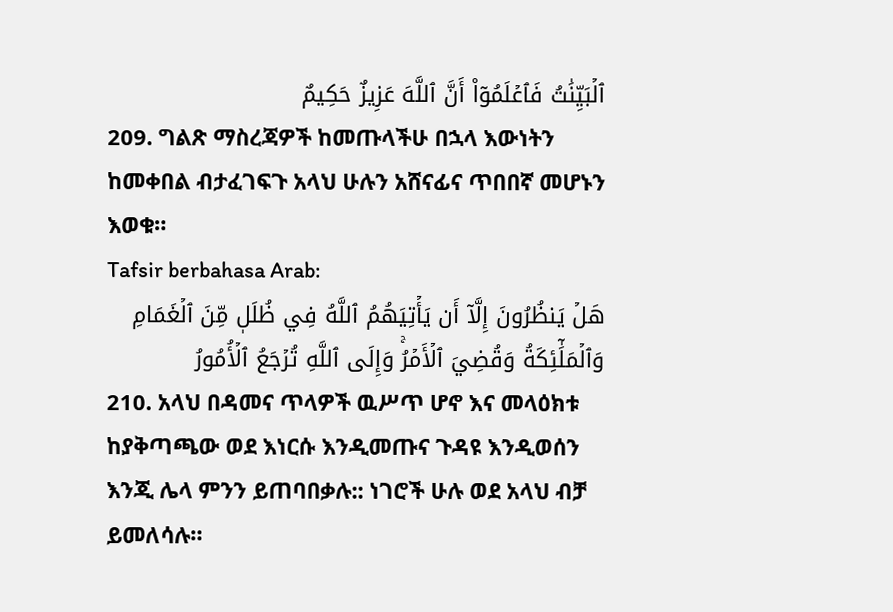ٱلۡبَيِّنَٰتُ فَٱعۡلَمُوٓاْ أَنَّ ٱللَّهَ عَزِيزٌ حَكِيمٌ
209. ግልጽ ማስረጃዎች ከመጡላችሁ በኋላ እውነትን ከመቀበል ብታፈገፍጉ አላህ ሁሉን አሸናፊና ጥበበኛ መሆኑን እወቁ።
Tafsir berbahasa Arab:
هَلۡ يَنظُرُونَ إِلَّآ أَن يَأۡتِيَهُمُ ٱللَّهُ فِي ظُلَلٖ مِّنَ ٱلۡغَمَامِ وَٱلۡمَلَٰٓئِكَةُ وَقُضِيَ ٱلۡأَمۡرُۚ وَإِلَى ٱللَّهِ تُرۡجَعُ ٱلۡأُمُورُ
210. አላህ በዳመና ጥላዎች ዉሥጥ ሆኖ እና መላዕክቱ ከያቅጣጫው ወደ እነርሱ እንዲመጡና ጉዳዩ እንዲወሰን እንጂ ሌላ ምንን ይጠባበቃሉ:: ነገሮች ሁሉ ወደ አላህ ብቻ ይመለሳሉ።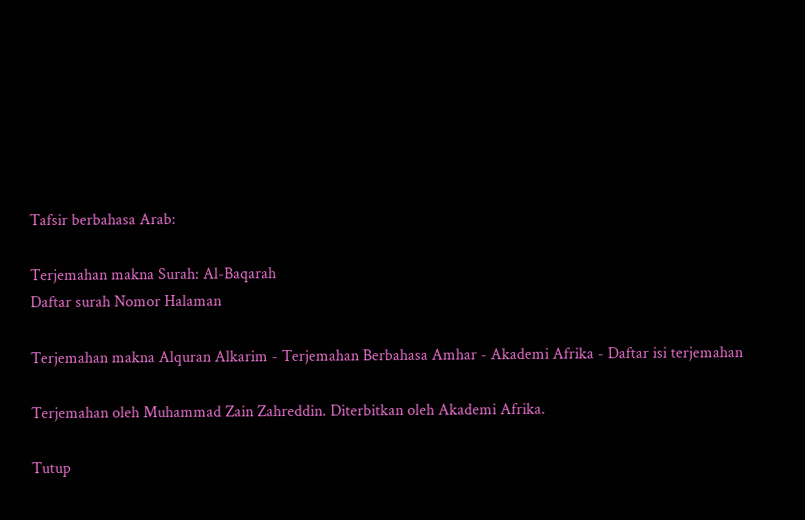Tafsir berbahasa Arab:

Terjemahan makna Surah: Al-Baqarah
Daftar surah Nomor Halaman

Terjemahan makna Alquran Alkarim - Terjemahan Berbahasa Amhar - Akademi Afrika - Daftar isi terjemahan

Terjemahan oleh Muhammad Zain Zahreddin. Diterbitkan oleh Akademi Afrika.

Tutup